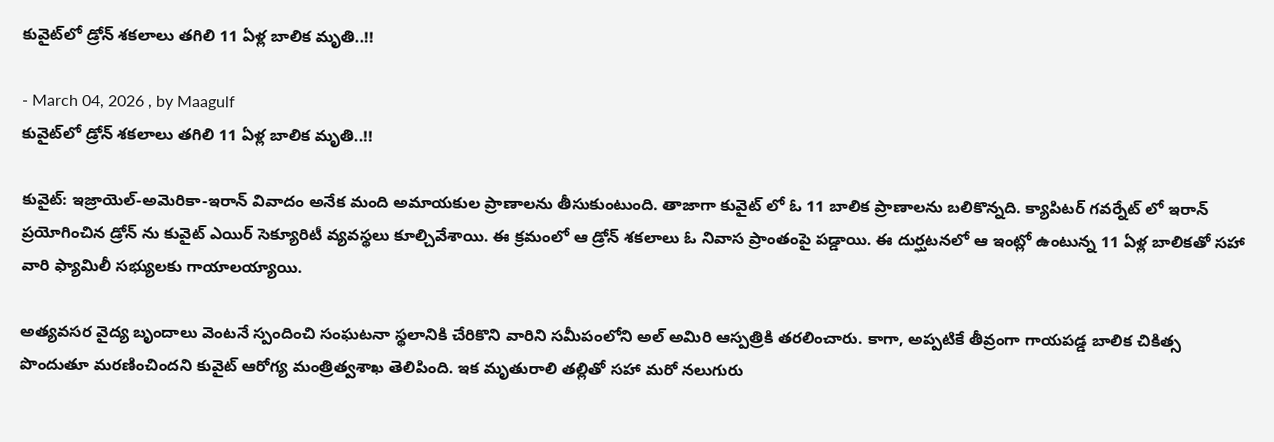కువైట్‌లో డ్రోన్ శకలాలు తగిలి 11 ఏళ్ల బాలిక మృతి..!!

- March 04, 2026 , by Maagulf
కువైట్‌లో డ్రోన్ శకలాలు తగిలి 11 ఏళ్ల బాలిక మృతి..!!

కువైట్: ఇజ్రాయెల్-అమెరికా-ఇరాన్ వివాదం అనేక మంది అమాయకుల ప్రాణాలను తీసుకుంటుంది. తాజాగా కువైట్ లో ఓ 11 బాలిక ప్రాణాలను బలికొన్నది. క్యాపిటర్ గవర్నేట్ లో ఇరాన్ ప్రయోగించిన డ్రోన్ ను కువైట్ ఎయిర్ సెక్యూరిటీ వ్యవస్థలు కూల్చివేశాయి. ఈ క్రమంలో ఆ డ్రోన్ శకలాలు ఓ నివాస ప్రాంతంపై పడ్డాయి. ఈ దుర్ఘటనలో ఆ ఇంట్లో ఉంటున్న 11 ఏళ్ల బాలికతో సహా వారి ఫ్యామిలీ సభ్యులకు గాయాలయ్యాయి.

అత్యవసర వైద్య బృందాలు వెంటనే స్పందించి సంఘటనా స్థలానికి చేరికొని వారిని సమీపంలోని అల్ అమిరి ఆస్పత్రికి తరలించారు. కాగా, అప్పటికే తీవ్రంగా గాయపడ్డ బాలిక చికిత్స పొందుతూ మరణించిందని కువైట్ ఆరోగ్య మంత్రిత్వశాఖ తెలిపింది. ఇక మృతురాలి తల్లితో సహా మరో నలుగురు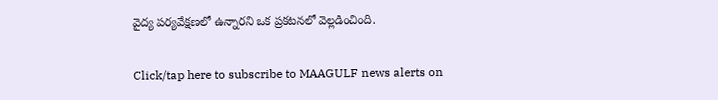వైద్య పర్యవేక్షణలో ఉన్నారని ఒక ప్రకటనలో వెల్లడించింది.

Click/tap here to subscribe to MAAGULF news alerts on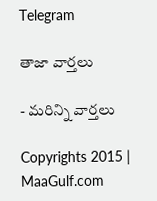Telegram

తాజా వార్తలు

- మరిన్ని వార్తలు

Copyrights 2015 | MaaGulf.com